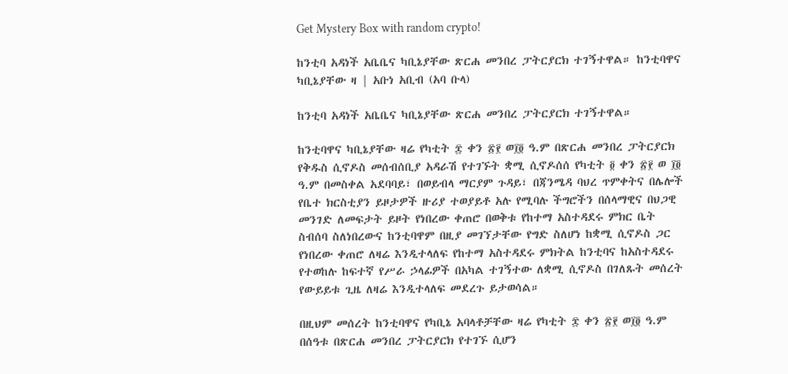Get Mystery Box with random crypto!

ከንቲባ አዳነች አቤቤና ካቢኔያቸው ጽርሐ መንበረ ፓትርያርክ ተገኝተዋል። ከንቲባዋና ካቢኔያቸው ዛ | አቡነ አቢብ (አባ ቡላ)

ከንቲባ አዳነች አቤቤና ካቢኔያቸው ጽርሐ መንበረ ፓትርያርክ ተገኝተዋል።

ከንቲባዋና ካቢኔያቸው ዛሬ የካቲት ፰ ቀን ፳፻ ወ፲፬ ዓ.ም በጽርሐ መንበረ ፓትርያርክ የቅዱስ ሲኖዶስ መሰብሰቢያ አዳራሽ የተገኙት ቋሚ ሲኖዶሰሰ የካቲት ፬ ቀን ፳፻ ወ ፲፬ ዓ.ም በመስቀል አደባባይ፣ በወይብላ ማርያም ጉዳይ፣ በጃንሜዳ ባህረ ጥምቀትና በሌሎች የቤተ ክርስቲያን ይዞታዎች ዙሪያ ተወያይቶ አሉ የሚባሉ ችግሮችን በሰላማዊና በህጋዊ መንገድ ለመፍታት ይዞት የነበረው ቀጠሮ በወቅቱ የከተማ አስተዳደሩ ምክር ቤት ስብሰባ ስለነበረውና ከንቲባዋም በዚያ መገኘታቸው የግድ ስለሆነ ከቋሚ ሲኖዶስ ጋር የነበረው ቀጠሮ ለዛሬ እንዲተላለፍ የከተማ አስተዳደሩ ምክትል ከንቲባና ከአስተዳደሩ የተወከሉ ከፍተኛ የሥራ ኃላፊዎች በአካል ተገኝተው ለቋሚ ሲኖዶስ በገለጹት መሰረት የውይይቱ ጊዜ ለዛሬ እንዲተላለፍ መደረጉ ይታወሳል።

በዚህም መሰረት ከንቲባዋና የካቢኔ አባላቶቻቸው ዛሬ የካቲት ፰ ቀን ፳፻ ወ፲፬ ዓ.ም በሰዓቱ በጽርሐ መንበረ ፓትርያርክ የተገኙ ሲሆን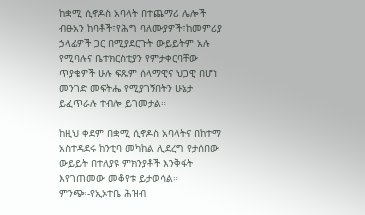ከቋሚ ሲኖዶስ አባላት በተጨማሪ ሌሎች ብፁአን ከባቶች፣የሕግ ባለሙያዎች፣ከመምሪያ ኃላፊዎች ጋር በሚያደርጉት ውይይትም አሉ የሚባሉና ቤተክርስቲያን የምታቀርባቸው ጥያቄዎች ሁሉ ፍጹም ሰላማዊና ህጋዊ በሆነ መንገድ መፍትሔ የሚያገኝበትን ሁኔታ ይፈጥራሉ ተብሎ ይገመታል።

ከዚህ ቀደም በቋሚ ሲኖዶስ አባላትና በከተማ አስተዳደሩ ከንቲባ መካከል ሊደረግ የታሰበው ውይይት በተለያዩ ምክንያቶች እንቅፋት እየገጠመው መቆየቱ ይታወሳል።
ምንጭ፡-የኢኦተቤ ሕዝብ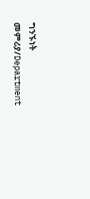ግንኙነት መምሪያ/Department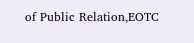of Public Relation,EOTC